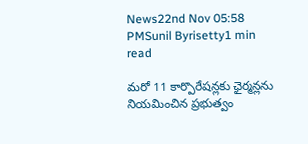News22nd Nov 05:58 PMSunil Byrisetty1 min read

మరో 11 కార్పొరేషన్లకు ఛైర్మన్లను నియమించిన ప్రభుత్వం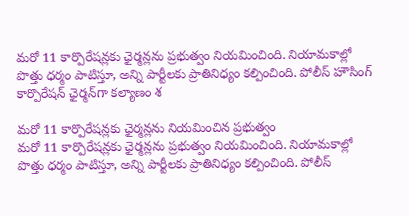మరో 11 కార్పొరేషన్లకు ఛైర్మన్లను ప్రభుత్వం నియమించింది. నియామకాల్లో పొత్తు ధర్మం పాటిస్తూ, అన్ని పార్టీలకు ప్రాతినిధ్యం కల్పించింది. పోలీస్ హౌసింగ్ కార్పొరేషన్ ఛైర్మన్‌గా కల్యాణం శ

మరో 11 కార్పొరేషన్లకు ఛైర్మన్లను నియమించిన ప్రభుత్వం
మరో 11 కార్పొరేషన్లకు ఛైర్మన్లను ప్రభుత్వం నియమించింది. నియామకాల్లో పొత్తు ధర్మం పాటిస్తూ, అన్ని పార్టీలకు ప్రాతినిధ్యం కల్పించింది. పోలీస్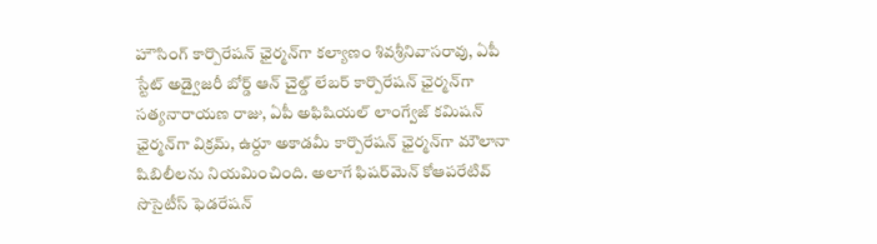హౌసింగ్ కార్పొరేషన్ ఛైర్మన్‌గా కల్యాణం శివశ్రీనివాసరావు, ఏపీ స్టేట్ అడ్వైజరీ బోర్డ్ ఆన్ చైల్డ్ లేబర్ కార్పొరేషన్ ఛైర్మన్‌గా సత్యనారాయణ రాజు, ఏపీ అఫిషియల్ లాంగ్వేజ్ కమిషన్ ఛైర్మన్‌గా విక్రమ్, ఉర్దూ అకాడమీ కార్పొరేషన్ ఛైర్మన్‌గా మౌలానా షిబిలీలను నియమించింది. అలాగే ఫిషర్‌మెన్ కోఆపరేటివ్ సొసైటీస్ ఫెడరేషన్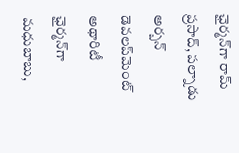ఛైర్మన్‌గా రామ్ ప్రసాద్, పల్నాడు అర్బన్ డెవలప్‌మెంట్ అథారిటీ ఛైర్మన్‌గా మధుబాబు,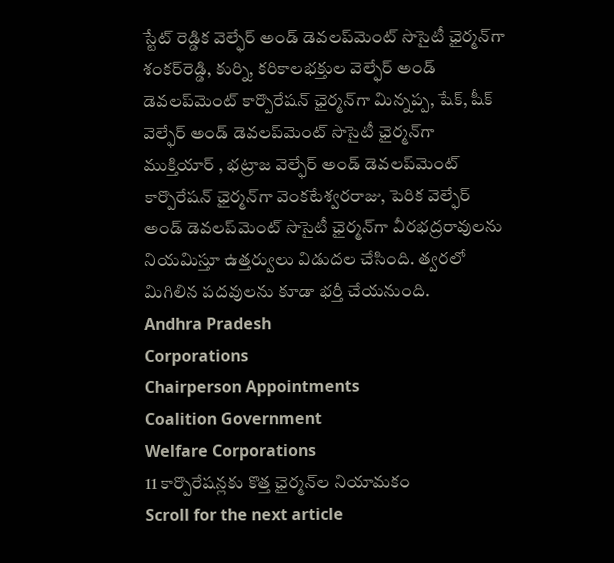స్టేట్ రెడ్డిక వెల్ఫేర్ అండ్ డెవలప్‌మెంట్ సొసైటీ ఛైర్మన్‌గా శంకర్‌రెడ్డి, కుర్ని, కరికాలభక్తుల వెల్ఫేర్ అండ్ డెవలప్‌మెంట్ కార్పొరేషన్ ఛైర్మన్‌గా మిన్నప్ప, షేక్, షీక్ వెల్ఫేర్ అండ్ డెవలప్‌మెంట్ సొసైటీ ఛైర్మన్‌గా ముక్తియార్ , భట్రాజ వెల్ఫేర్ అండ్ డెవలప్‌మెంట్ కార్పొరేషన్ ఛైర్మన్‌గా వెంకటేశ్వరరాజు, పెరిక వెల్ఫేర్ అండ్ డెవలప్‌మెంట్ సొసైటీ ఛైర్మన్‌గా వీరభద్రరావులను నియమిస్తూ ఉత్తర్వులు విడుదల చేసింది. త్వరలో మిగిలిన పదవులను కూడా భర్తీ చేయనుంది.
Andhra Pradesh
Corporations
Chairperson Appointments
Coalition Government
Welfare Corporations
11 కార్పొరేషన్లకు కొత్త ఛైర్మన్‌ల నియామకం
Scroll for the next article